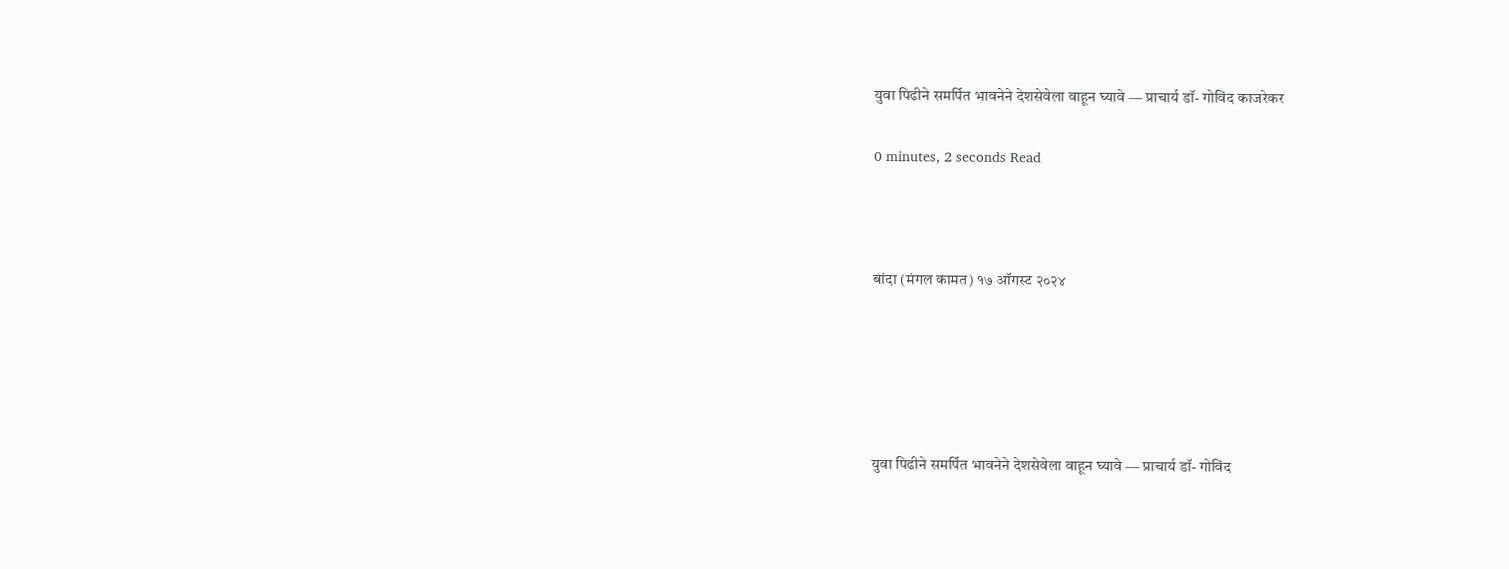युवा पिढीने समर्पित भावनेने देशसेवेला वाहून घ्यावे — प्राचार्य डॉ- गोविंद काजरेकर

0 minutes, 2 seconds Read



बांदा (मंगल कामत) १७ ऑगस्ट २०२४





युवा पिढीने समर्पित भावनेने देशसेवेला वाहून घ्यावे — प्राचार्य डॉ- गोविंद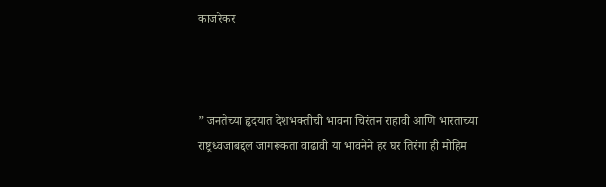काजरेकर



” जनतेच्या हृदयात देशभक्तीची भावना चिरंतन राहावी आणि भारताच्या राष्ट्रध्वजाबद्दल जागरूकता वाढावी या भावनेने हर घर तिरंगा ही मोहिम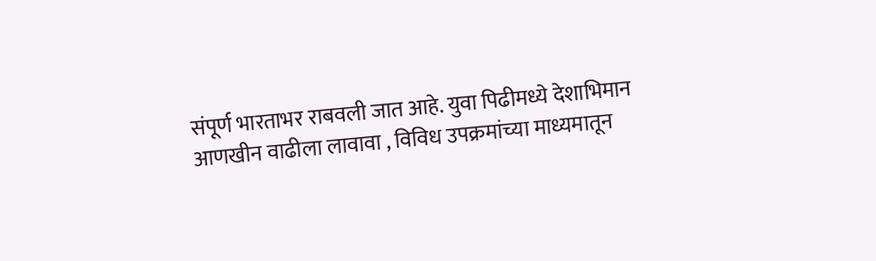संपूर्ण भारताभर राबवली जात आहे. युवा पिढीमध्ये देशाभिमान आणखीन वाढीला लावावा , विविध उपक्रमांच्या माध्यमातून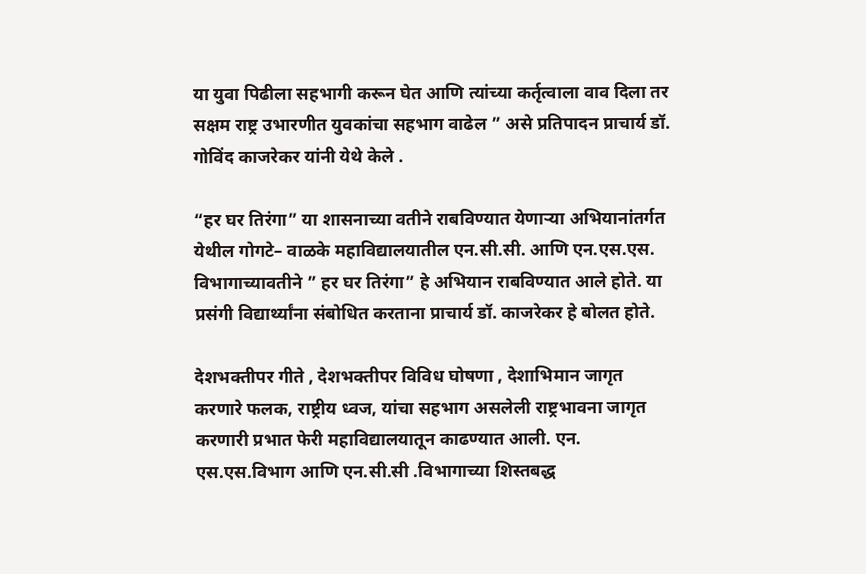या युवा पिढीला सहभागी करून घेत आणि त्यांच्या कर्तृत्वाला वाव दिला तर सक्षम राष्ट्र उभारणीत युवकांचा सहभाग वाढेल ” असे प्रतिपादन प्राचार्य डॉ. गोविंद काजरेकर यांनी येथे केले .

“हर घर तिरंगा” या शासनाच्या वतीने राबविण्यात येणाऱ्या अभियानांतर्गत येथील गोगटे– वाळके महाविद्यालयातील एन.सी.सी. आणि एन.एस.एस. विभागाच्यावतीने ” हर घर तिरंगा” हे अभियान राबविण्यात आले होते. या प्रसंगी विद्यार्थ्यांना संबोधित करताना प्राचार्य डॉ. काजरेकर हे बोलत होते.

देशभक्तीपर गीते , देशभक्तीपर विविध घोषणा , देशाभिमान जागृत करणारे फलक, राष्ट्रीय ध्वज, यांचा सहभाग असलेली राष्ट्रभावना जागृत करणारी प्रभात फेरी महाविद्यालयातून काढण्यात आली. एन. एस.एस.विभाग आणि एन.सी.सी .विभागाच्या शिस्तबद्ध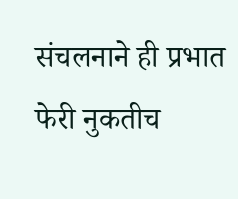संचलनाने ही प्रभात फेरी नुकतीच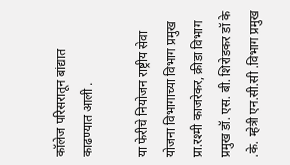कॉलेज परिसरातून बांद्यात काढण्यात आली .

या फेरीचे नियोजन राष्ट्रीय सेवा योजना विभागाच्या विभाग प्रमुख प्रा.रश्मी काजरेकर, क्रीडा विभाग प्रमुख डॉ. एस. बी. शिरोडकर डॉ के .के. म्हेत्री एन.सी.सी .विभाग प्रमुख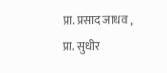प्रा. प्रसाद जाधव , प्रा. सुधीर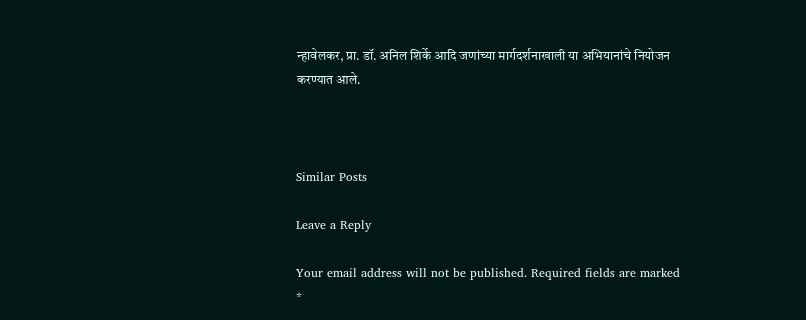न्हावेलकर, प्रा. डॉ. अनिल शिर्के आदि जणांच्या मार्गदर्शनाखाली या अभियानांचे नियोजन करण्यात आले.



Similar Posts

Leave a Reply

Your email address will not be published. Required fields are marked *